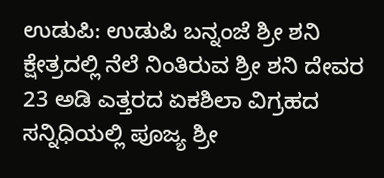ಉಡುಪಿ: ಉಡುಪಿ ಬನ್ನಂಜೆ ಶ್ರೀ ಶನಿ ಕ್ಷೇತ್ರದಲ್ಲಿ ನೆಲೆ ನಿಂತಿರುವ ಶ್ರೀ ಶನಿ ದೇವರ 23 ಅಡಿ ಎತ್ತರದ ಏಕಶಿಲಾ ವಿಗ್ರಹದ ಸನ್ನಿಧಿಯಲ್ಲಿ ಪೂಜ್ಯ ಶ್ರೀ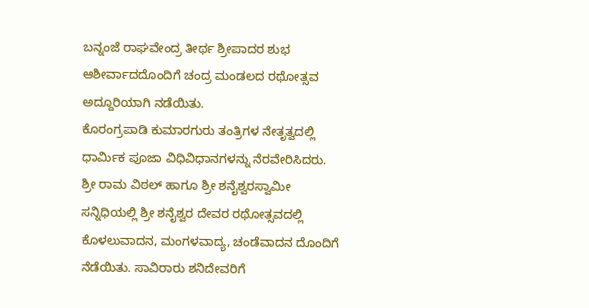ಬನ್ನಂಜೆ ರಾಘವೇಂದ್ರ ತೀರ್ಥ ಶ್ರೀಪಾದರ ಶುಭ ಆಶೀರ್ವಾದದೊಂದಿಗೆ ಚಂದ್ರ ಮಂಡಲದ ರಥೋತ್ಸವ ಅದ್ದೂರಿಯಾಗಿ ನಡೆಯಿತು.
ಕೊರಂಗ್ರಪಾಡಿ ಕುಮಾರಗುರು ತಂತ್ರಿಗಳ ನೇತೃತ್ವದಲ್ಲಿ ಧಾರ್ಮಿಕ ಪೂಜಾ ವಿಧಿವಿಧಾನಗಳನ್ನು ನೆರವೇರಿಸಿದರು. ಶ್ರೀ ರಾಮ ವಿಠಲ್ ಹಾಗೂ ಶ್ರೀ ಶನೈಶ್ವರಸ್ವಾಮೀ ಸನ್ನಿಧಿಯಲ್ಲಿ ಶ್ರೀ ಶನೈಶ್ವರ ದೇವರ ರಥೋತ್ಸವದಲ್ಲಿ ಕೊಳಲುವಾದನ, ಮಂಗಳವಾದ್ಯ, ಚಂಡೆವಾದನ ದೊಂದಿಗೆ ನೆಡೆಯಿತು. ಸಾವಿರಾರು ಶನಿದೇವರಿಗೆ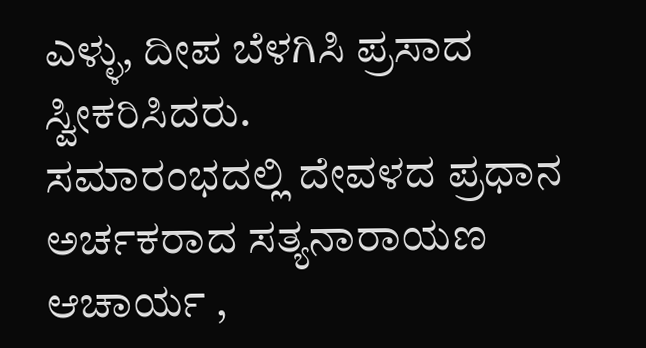ಎಳ್ಳು, ದೀಪ ಬೆಳಗಿಸಿ ಪ್ರಸಾದ ಸ್ವೀಕರಿಸಿದರು.
ಸಮಾರಂಭದಲ್ಲಿ ದೇವಳದ ಪ್ರಧಾನ ಅರ್ಚಕರಾದ ಸತ್ಯನಾರಾಯಣ ಆಚಾರ್ಯ ,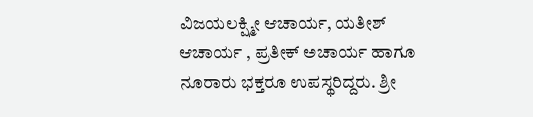ವಿಜಯಲಕ್ಷ್ಮೀ ಆಚಾರ್ಯ, ಯತೀಶ್ ಆಚಾರ್ಯ , ಪ್ರತೀಕ್ ಅಚಾರ್ಯ ಹಾಗೂ ನೂರಾರು ಭಕ್ತರೂ ಉಪಸ್ಥರಿದ್ದರು. ಶ್ರೀ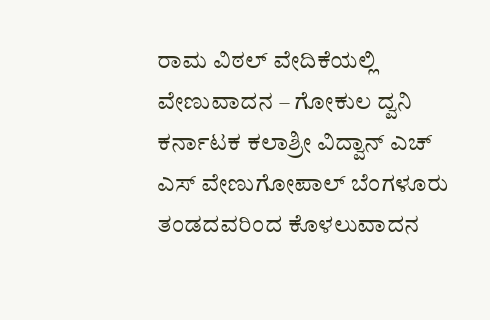ರಾಮ ವಿಠಲ್ ವೇದಿಕೆಯಲ್ಲಿ ವೇಣುವಾದನ – ಗೋಕುಲ ದ್ವನಿ ಕರ್ನಾಟಕ ಕಲಾಶ್ರೀ ವಿದ್ವಾನ್ ಎಚ್ ಎಸ್ ವೇಣುಗೋಪಾಲ್ ಬೆಂಗಳೂರು ತಂಡದವರಿಂದ ಕೊಳಲುವಾದನ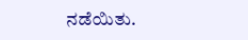ನಡೆಯಿತು.